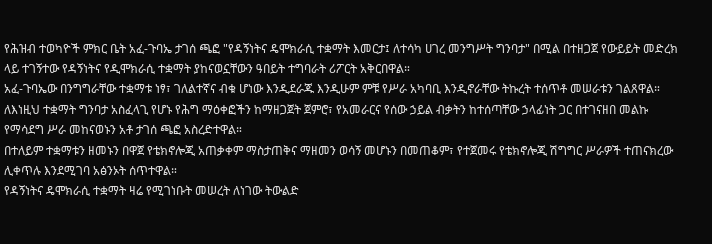የሕዝብ ተወካዮች ምክር ቤት አፈ-ጉባኤ ታገሰ ጫፎ "የዳኝነትና ዴሞክራሲ ተቋማት እመርታ፤ ለተሳካ ሀገረ መንግሥት ግንባታ" በሚል በተዘጋጀ የውይይት መድረክ ላይ ተገኝተው የዳኝነትና የዲሞክራሲ ተቋማት ያከናወኗቸውን ዓበይት ተግባራት ሪፖርት አቅርበዋል።
አፈ-ጉባኤው በንግግራቸው ተቋማቱ ነፃ፣ ገለልተኛና ብቁ ሆነው እንዲደራጁ እንዲሁም ምቹ የሥራ አካባቢ እንዲኖራቸው ትኩረት ተሰጥቶ መሠራቱን ገልጸዋል።
ለእነዚህ ተቋማት ግንባታ አስፈላጊ የሆኑ የሕግ ማዕቀፎችን ከማዘጋጀት ጀምሮ፣ የአመራርና የሰው ኃይል ብቃትን ከተሰጣቸው ኃላፊነት ጋር በተገናዘበ መልኩ የማሳደግ ሥራ መከናወኑን አቶ ታገሰ ጫፎ አስረድተዋል።
በተለይም ተቋማቱን ዘመኑን በዋጀ የቴክኖሎጂ አጠቃቀም ማስታጠቅና ማዘመን ወሳኝ መሆኑን በመጠቆም፣ የተጀመሩ የቴክኖሎጂ ሽግግር ሥራዎች ተጠናክረው ሊቀጥሉ እንደሚገባ አፅንኦት ሰጥተዋል።
የዳኝነትና ዴሞክራሲ ተቋማት ዛሬ የሚገነቡት መሠረት ለነገው ትውልድ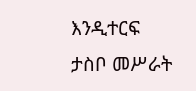እንዲተርፍ ታስቦ መሥራት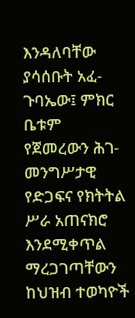እንዳለባቸው ያሳሰቡት አፈ-ጉባኤው፤ ምክር ቤቱም የጀመረውን ሕገ-መንግሥታዊ የድጋፍና የክትትል ሥራ አጠናክሮ እንደሚቀጥል ማረጋገጣቸውን ከህዝብ ተወካዮች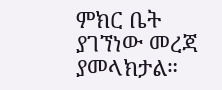ምክር ቤት ያገኘነው መረጃ ያመላክታል።